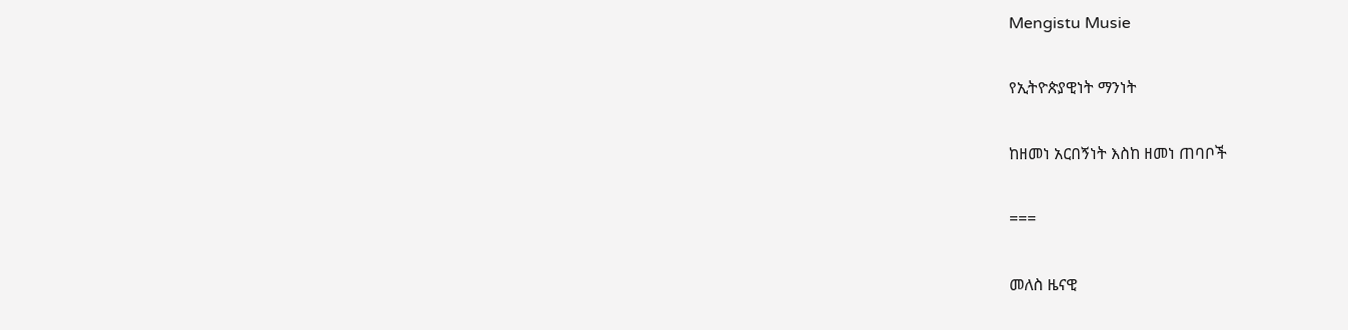Mengistu Musie

የኢትዮጵያዊነት ማንነት

ከዘመነ አርበኝነት እስከ ዘመነ ጠባቦች

===

መለስ ዜናዊ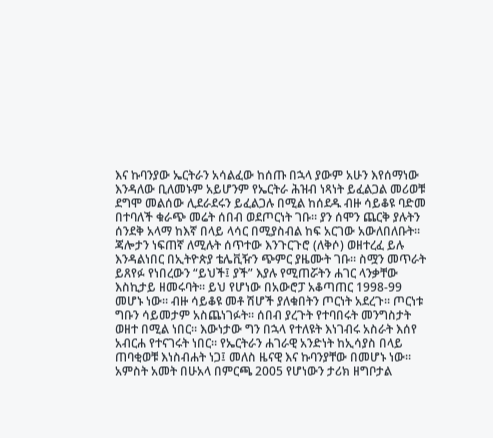እና ኩባንያው ኤርትራን አሳልፈው ከሰጡ በኋላ ያውም አሁን እየሰማነው እንዳለው ቢለመኑም አይሆንም የኤርትራ ሕዝብ ነጻነት ይፈልጋል መሪወቹ ደግሞ መልሰው ሊደራደሩን ይፈልጋሉ በሚል ከሰደዱ ብዙ ሳይቆዩ ባድመ በተባለች ቁራጭ መሬት ሰበብ ወደጦርነት ገቡ። ያን ሰሞን ጨርቅ ያሉትን ሰንደቅ አላማ ከእኛ በላይ ላሳር በሚያስብል ከፍ አርገው አውለበለቡት። ጃሎታን ነፍጠኛ ለሚሉት ሰጥተው እንጉርጉሮ (ለቅሶ) ወዘተረፈ ይሉ እንዳልነበር በኢትዮጵያ ቴሌቪዥን ጭምር ያዜሙት ገቡ። ስሟን መጥራት ይጸየፉ የነበረውን “ይህች፤ ያች” እያሉ የሚጠሯትን ሐገር ላንቃቸው እስኪታይ ዘመሩባት። ይህ የሆነው በአውሮፓ አቆጣጠር 1998-99 መሆኑ ነው። ብዙ ሳይቆዩ መቶ ሽሆች ያለቁበትን ጦርነት አደረጉ። ጦርነቱ ግቡን ሳይመታም አስጨነገፉት። ሰበብ ያረጉት የተባበሩት መንግስታት ወዘተ በሚል ነበር። እውነታው ግን በኋላ የተለዩት እነገብሩ አስራት እሰየ አብርሐ የተናገሩት ነበር። የኤርትራን ሐገራዊ አንድነት ከኢሳያስ በላይ ጠባቂወቹ እነስብሐት ነጋ፤ መለስ ዜናዊ እና ኩባንያቸው በመሆኑ ነው። አምስት አመት በሁአላ በምርጫ 2005 የሆነውን ታሪክ ዘግቦታል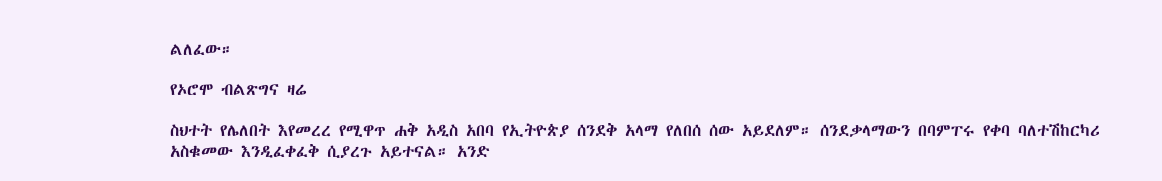ልለፈው።

የኦሮሞ ብልጽግና ዛሬ

ስህተት የሌለበት እየመረረ የሚዋጥ ሐቅ አዲስ አበባ የኢትዮጵያ ሰንደቅ አላማ የለበሰ ሰው አይደለም። ሰንደቃላማውን በባምፐሩ የቀባ ባለተሽከርካሪ አስቁመው እንዲፈቀፈቅ ሲያረጉ አይተናል። አንድ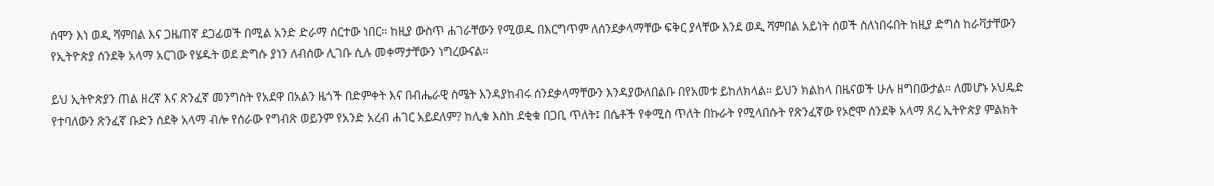ሰሞን እነ ወዲ ሻምበል እና ጋዜጠኛ ደጋፊወች በሚል አንድ ድራማ ሰርተው ነበር። ከዚያ ውስጥ ሐገራቸውን የሚወዱ በእርግጥም ለሰንደቃላማቸው ፍቅር ያላቸው እንደ ወዲ ሻምበል አይነት ሰወች ስለነበሩበት ከዚያ ድግስ ከራቫታቸውን የኢትዮጵያ ሰንደቅ አላማ አርገው የሄዱት ወደ ድግሱ ያነን ለብሰው ሊገቡ ሲሉ መቀማታቸውን ነግረውናል።

ይህ ኢትዮጵያን ጠል ዘረኛ እና ጽንፈኛ መንግስት የአደዋ በአልን ዜጎች በድምቀት እና በብሔራዊ ስሜት እንዳያከብሩ ሰንደቃላማቸውን እንዳያውለበልቡ በየአመቱ ይከለክላል። ይህን ክልከላ በዜናወች ሁሉ ዘግበውታል። ለመሆኑ ኦህዴድ የተባለውን ጽንፈኛ ቡድን ሰደቅ አላማ ብሎ የሰራው የግብጽ ወይንም የአንድ አረብ ሐገር አይደለም? ከሊቁ እስከ ደቂቁ በጋቢ ጥለት፤ በሴቶች የቀሚስ ጥለት በኩራት የሚላበሱት የጽንፈኛው የኦሮሞ ሰንደቅ አላማ ጸረ ኢትዮጵያ ምልክት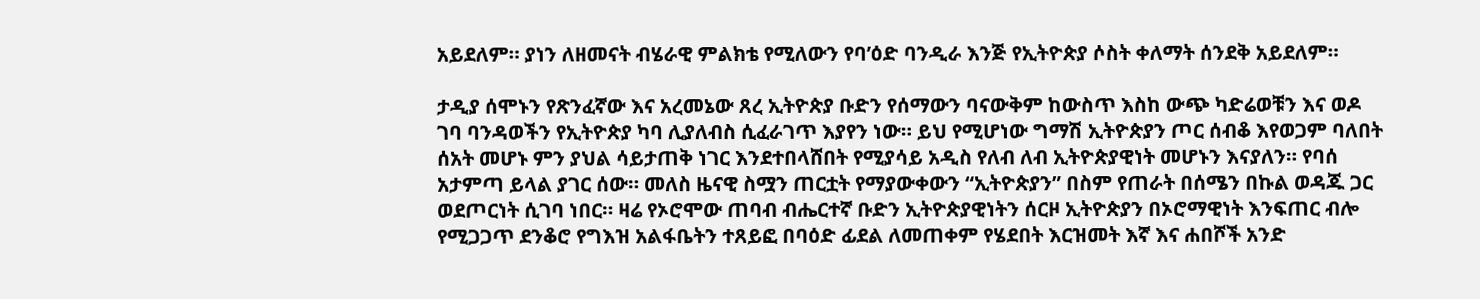አይደለም። ያነን ለዘመናት ብሄራዊ ምልክቴ የሚለውን የባ’ዕድ ባንዲራ እንጅ የኢትዮጵያ ሶስት ቀለማት ሰንደቅ አይደለም።

ታዲያ ሰሞኑን የጽንፈኛው እና አረመኔው ጸረ ኢትዮጵያ ቡድን የሰማውን ባናውቅም ከውስጥ እስከ ውጭ ካድሬወቹን እና ወዶ ገባ ባንዳወችን የኢትዮጵያ ካባ ሊያለብስ ሲፈራገጥ እያየን ነው። ይህ የሚሆነው ግማሽ ኢትዮጵያን ጦር ሰብቆ እየወጋም ባለበት ሰአት መሆኑ ምን ያህል ሳይታጠቅ ነገር እንደተበላሸበት የሚያሳይ አዲስ የለብ ለብ ኢትዮጵያዊነት መሆኑን እናያለን። የባሰ አታምጣ ይላል ያገር ሰው። መለስ ዜናዊ ስሟን ጠርቷት የማያውቀውን “ኢትዮጵያን” በስም የጠራት በሰሜን በኩል ወዳጁ ጋር ወደጦርነት ሲገባ ነበር። ዛሬ የኦሮሞው ጠባብ ብሔርተኛ ቡድን ኢትዮጵያዊነትን ሰርዞ ኢትዮጵያን በኦሮማዊነት እንፍጠር ብሎ የሚጋጋጥ ደንቆሮ የግእዝ አልፋቤትን ተጸይፎ በባዕድ ፊደል ለመጠቀም የሄደበት እርዝመት እኛ እና ሐበሾች አንድ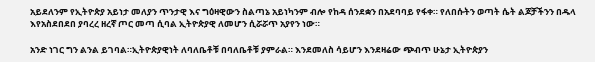አይደለንም የኢትዮጵያ አይነታ መለያን ጥንታዊ እና ግዕዛዊውን ስልጣኔ አይነካንም ብሎ የከዳ ሰንደቋን በአደባባይ የፋቀ። የለበሱትን ወጣት ሴት ልጆቻችንን በዱላ እየአስደበደበ ያባረረ ዘረኛ ጦር መጣ ሲባል ኢትዮጵያዊ ለመሆን ሲሯሯጥ አያየን ነው።

አንድ ነገር ግን ልንል ይገባል።ኢትዮጵያዊነት ለባለቤቶቹ በባለቤቶቹ ያምራል። እንደመለስ ሳይሆን እንደዛሬው ጭብጥ ሁኔታ ኢትዮጵያን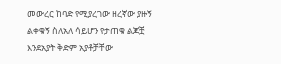መውረር ከባድ የሚያረገው ዘረኛው ያዙኝ ልቀቁኝ ስለአለ ሳይሆን የታጠቁ ልጆቿ እንደአያት ቅድም አያቶቻቸው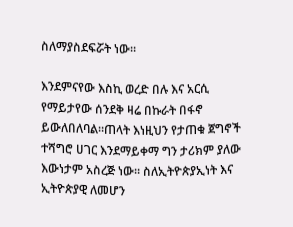ስለማያስደፍሯት ነው።

እንደምናየው እስኪ ወረድ በሉ እና አርሲ የማይታየው ሰንደቅ ዛሬ በኩራት በፋኖ ይውለበለባል።ጠላት እነዚህን የታጠቁ ጀግኖች ተሻግሮ ሀገር እንደማይቀማ ግን ታሪክም ያለው እውነታም አስረጅ ነው። ስለኢትዮጵያኢነት እና ኢትዮጵያዊ ለመሆን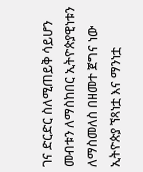ገና ድርድር ስለሚጠይቅ ሳይሆን መብቱን ለማስከበር ኢትዮጵያዊነቱን ለማስመለስ በዘመተ ጀግና ነው ኢትዮጵያ ኘጻነቷ እና ማንነቷ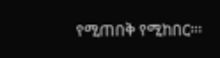የሚጠበቅ የሚከበር።፡